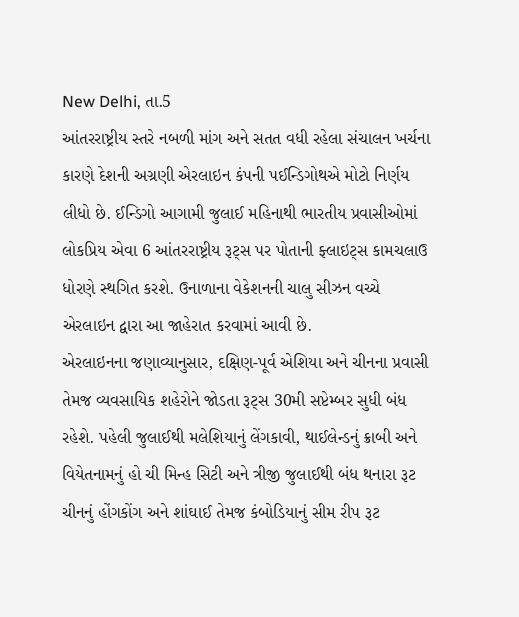New Delhi, તા.5
આંતરરાષ્ટ્રીય સ્તરે નબળી માંગ અને સતત વધી રહેલા સંચાલન ખર્ચના કારણે દેશની અગ્રણી એરલાઇન કંપની પઈન્ડિગોથએ મોટો નિર્ણય લીધો છે. ઈન્ડિગો આગામી જુલાઈ મહિનાથી ભારતીય પ્રવાસીઓમાં લોકપ્રિય એવા 6 આંતરરાષ્ટ્રીય રૂટ્સ પર પોતાની ફ્લાઇટ્સ કામચલાઉ ધોરણે સ્થગિત કરશે. ઉનાળાના વેકેશનની ચાલુ સીઝન વચ્ચે એરલાઇન દ્વારા આ જાહેરાત કરવામાં આવી છે.
એરલાઇનના જણાવ્યાનુસાર, દક્ષિણ-પૂર્વ એશિયા અને ચીનના પ્રવાસી તેમજ વ્યવસાયિક શહેરોને જોડતા રૂટ્સ 30મી સપ્ટેમ્બર સુધી બંધ રહેશે. પહેલી જુલાઈથી મલેશિયાનું લેંગકાવી, થાઈલેન્ડનું ક્રાબી અને વિયેતનામનું હો ચી મિન્હ સિટી અને ત્રીજી જુલાઈથી બંધ થનારા રૂટ ચીનનું હોંગકોંગ અને શાંઘાઈ તેમજ કંબોડિયાનું સીમ રીપ રૂટ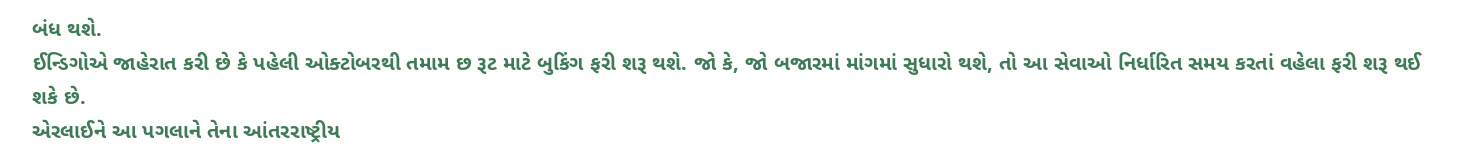બંધ થશે.
ઈન્ડિગોએ જાહેરાત કરી છે કે પહેલી ઓક્ટોબરથી તમામ છ રૂટ માટે બુકિંગ ફરી શરૂ થશે. જો કે, જો બજારમાં માંગમાં સુધારો થશે, તો આ સેવાઓ નિર્ધારિત સમય કરતાં વહેલા ફરી શરૂ થઈ શકે છે.
એરલાઈને આ પગલાને તેના આંતરરાષ્ટ્રીય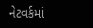નેટવર્કમાં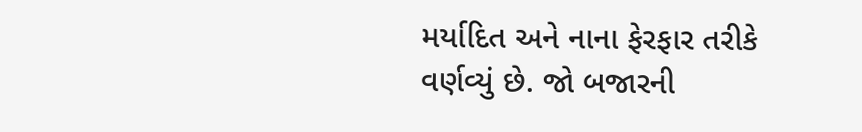મર્યાદિત અને નાના ફેરફાર તરીકે વર્ણવ્યું છે. જો બજારની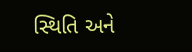સ્થિતિ અને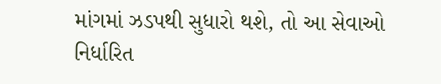માંગમાં ઝડપથી સુધારો થશે, તો આ સેવાઓ નિર્ધારિત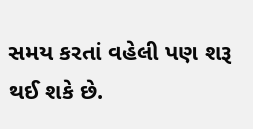સમય કરતાં વહેલી પણ શરૂ થઈ શકે છે.